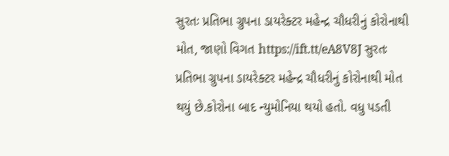સુરતઃ પ્રતિભા ગ્રુપના ડાયરેક્ટર મહેન્દ્ર ચૌધરીનું કોરોનાથી મોત, જાણો વિગત https://ift.tt/eA8V8J સુરતઃ પ્રતિભા ગ્રુપના ડાયરેક્ટર મહેન્દ્ર ચૌધરીનું કોરોનાથી મોત થયું છે.કોરોના બાદ ન્યુમોનિયા થયો હતો. વધુ પડતી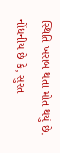સ્થિતિ ખરાબ થતા મોત થયું છે. નોંધનીય છે કે, સુરત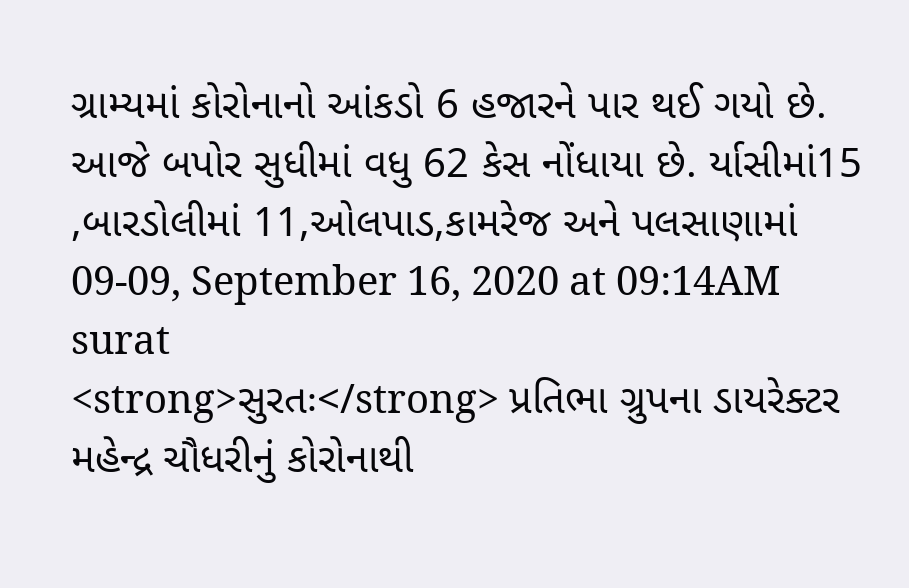ગ્રામ્યમાં કોરોનાનો આંકડો 6 હજારને પાર થઈ ગયો છે. આજે બપોર સુધીમાં વધુ 62 કેસ નોંધાયા છે. ર્યાસીમાં15 ,બારડોલીમાં 11,ઓલપાડ,કામરેજ અને પલસાણામાં 09-09, September 16, 2020 at 09:14AM surat
<strong>સુરતઃ</strong> પ્રતિભા ગ્રુપના ડાયરેક્ટર મહેન્દ્ર ચૌધરીનું કોરોનાથી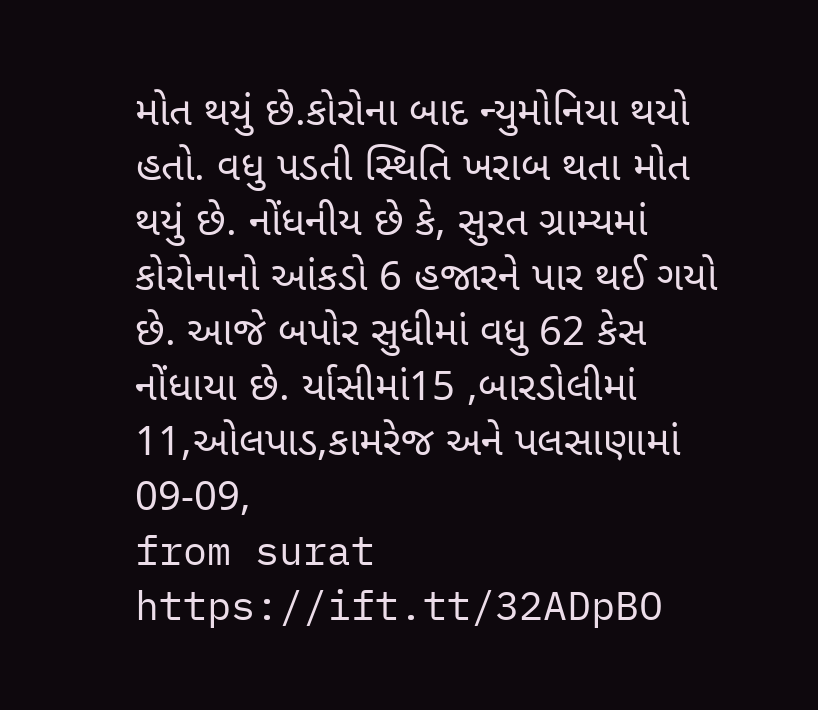મોત થયું છે.કોરોના બાદ ન્યુમોનિયા થયો હતો. વધુ પડતી સ્થિતિ ખરાબ થતા મોત થયું છે. નોંધનીય છે કે, સુરત ગ્રામ્યમાં કોરોનાનો આંકડો 6 હજારને પાર થઈ ગયો છે. આજે બપોર સુધીમાં વધુ 62 કેસ નોંધાયા છે. ર્યાસીમાં15 ,બારડોલીમાં 11,ઓલપાડ,કામરેજ અને પલસાણામાં 09-09,
from surat https://ift.tt/32ADpBO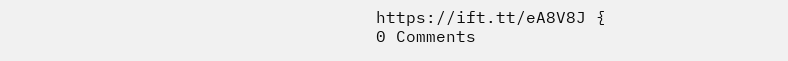https://ift.tt/eA8V8J {
0 Comments